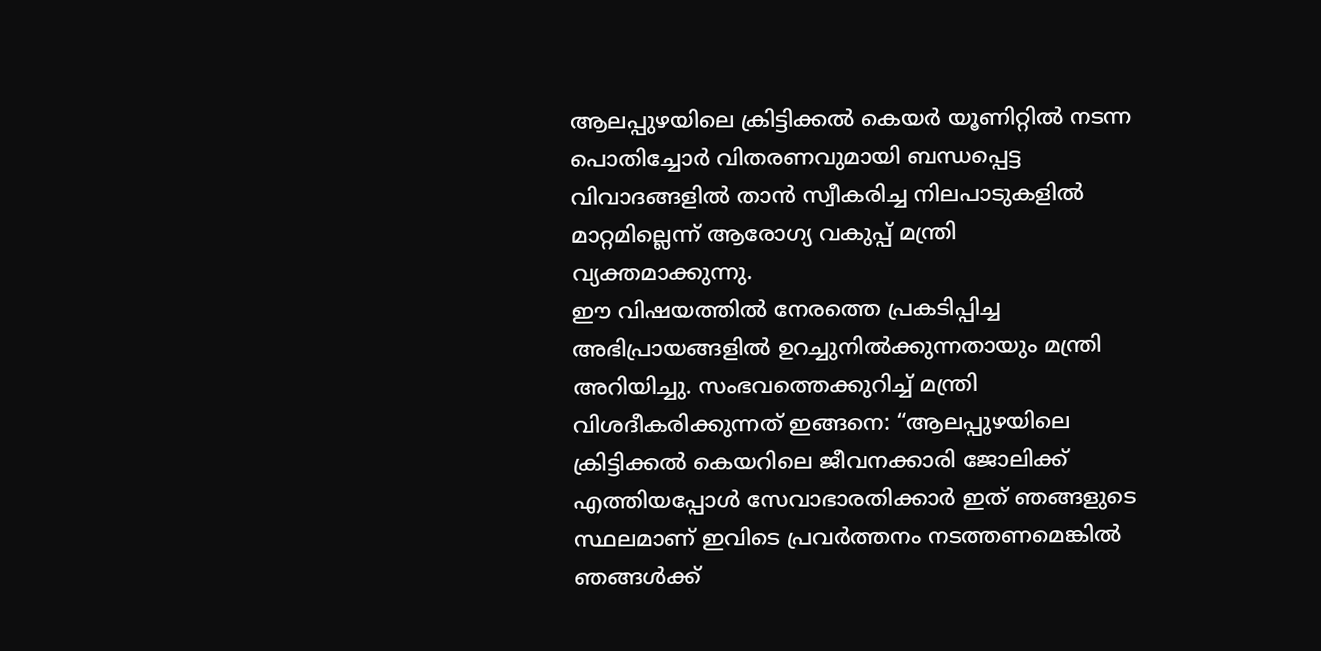ആലപ്പുഴയിലെ ക്രിട്ടിക്കൽ കെയർ യൂണിറ്റിൽ നടന്ന പൊതിച്ചോർ വിതരണവുമായി ബന്ധപ്പെട്ട വിവാദങ്ങളിൽ താൻ സ്വീകരിച്ച നിലപാടുകളിൽ മാറ്റമില്ലെന്ന് ആരോഗ്യ വകുപ്പ് മന്ത്രി വ്യക്തമാക്കുന്നു.
ഈ വിഷയത്തിൽ നേരത്തെ പ്രകടിപ്പിച്ച അഭിപ്രായങ്ങളിൽ ഉറച്ചുനിൽക്കുന്നതായും മന്ത്രി അറിയിച്ചു. സംഭവത്തെക്കുറിച്ച് മന്ത്രി വിശദീകരിക്കുന്നത് ഇങ്ങനെ: “ആലപ്പുഴയിലെ ക്രിട്ടിക്കൽ കെയറിലെ ജീവനക്കാരി ജോലിക്ക് എത്തിയപ്പോൾ സേവാഭാരതിക്കാർ ഇത് ഞങ്ങളുടെ സ്ഥലമാണ് ഇവിടെ പ്രവർത്തനം നടത്തണമെങ്കിൽ ഞങ്ങൾക്ക്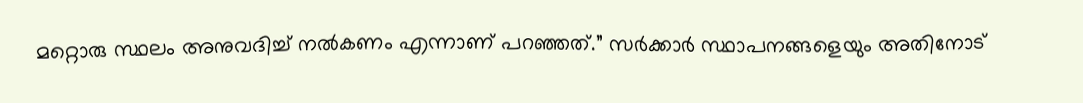മറ്റൊരു സ്ഥലം അനുവദിച്ച് നൽകണം എന്നാണ് പറഞ്ഞത്.” സർക്കാർ സ്ഥാപനങ്ങളെയും അതിനോട്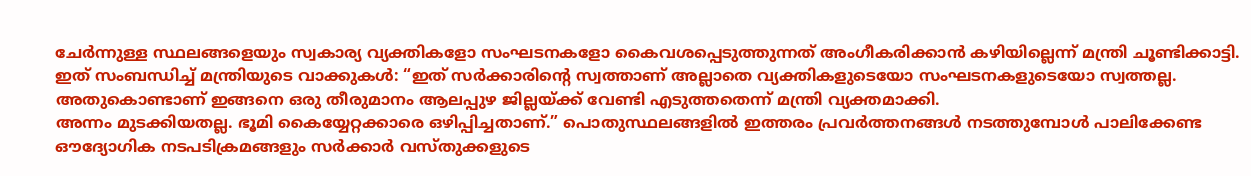ചേർന്നുള്ള സ്ഥലങ്ങളെയും സ്വകാര്യ വ്യക്തികളോ സംഘടനകളോ കൈവശപ്പെടുത്തുന്നത് അംഗീകരിക്കാൻ കഴിയില്ലെന്ന് മന്ത്രി ചൂണ്ടിക്കാട്ടി.
ഇത് സംബന്ധിച്ച് മന്ത്രിയുടെ വാക്കുകൾ: “ഇത് സർക്കാരിന്റെ സ്വത്താണ് അല്ലാതെ വ്യക്തികളുടെയോ സംഘടനകളുടെയോ സ്വത്തല്ല. അതുകൊണ്ടാണ് ഇങ്ങനെ ഒരു തീരുമാനം ആലപ്പുഴ ജില്ലയ്ക്ക് വേണ്ടി എടുത്തതെന്ന് മന്ത്രി വ്യക്തമാക്കി.
അന്നം മുടക്കിയതല്ല. ഭൂമി കൈയ്യേറ്റക്കാരെ ഒഴിപ്പിച്ചതാണ്.” പൊതുസ്ഥലങ്ങളിൽ ഇത്തരം പ്രവർത്തനങ്ങൾ നടത്തുമ്പോൾ പാലിക്കേണ്ട
ഔദ്യോഗിക നടപടിക്രമങ്ങളും സർക്കാർ വസ്തുക്കളുടെ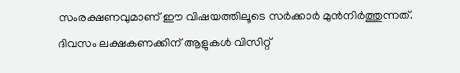സംരക്ഷണവുമാണ് ഈ വിഷയത്തിലൂടെ സർക്കാർ മുൻനിർത്തുന്നത്.
ദിവസം ലക്ഷകണക്കിന് ആളുകൾ വിസിറ്റ്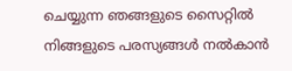ചെയ്യുന്ന ഞങ്ങളുടെ സൈറ്റിൽ നിങ്ങളുടെ പരസ്യങ്ങൾ നൽകാൻ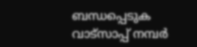ബന്ധപ്പെടുക വാട്സാപ്പ് നമ്പർ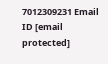7012309231 Email ID [email protected]